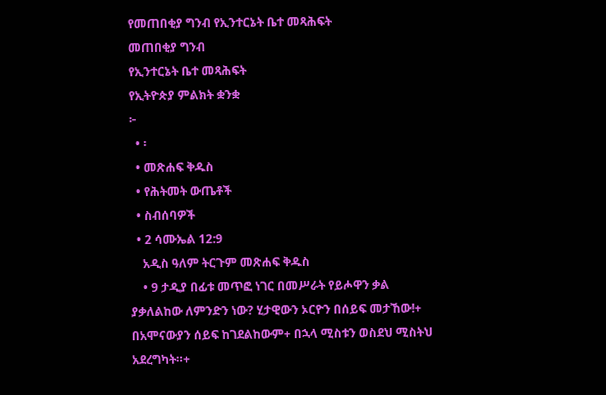የመጠበቂያ ግንብ የኢንተርኔት ቤተ መጻሕፍት
መጠበቂያ ግንብ
የኢንተርኔት ቤተ መጻሕፍት
የኢትዮጵያ ምልክት ቋንቋ
፦
  • ፡
  • መጽሐፍ ቅዱስ
  • የሕትመት ውጤቶች
  • ስብሰባዎች
  • 2 ሳሙኤል 12:9
    አዲስ ዓለም ትርጉም መጽሐፍ ቅዱስ
    • 9 ታዲያ በፊቱ መጥፎ ነገር በመሥራት የይሖዋን ቃል ያቃለልከው ለምንድን ነው? ሂታዊውን ኦርዮን በሰይፍ መታኸው!+ በአሞናውያን ሰይፍ ከገደልከውም+ በኋላ ሚስቱን ወስደህ ሚስትህ አደረግካት።+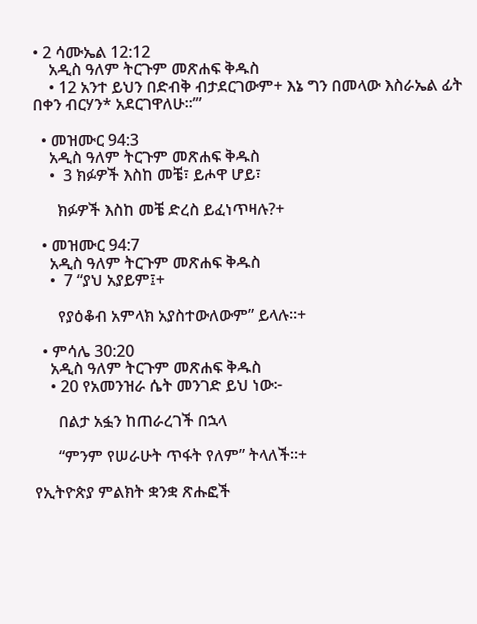• 2 ሳሙኤል 12:12
    አዲስ ዓለም ትርጉም መጽሐፍ ቅዱስ
    • 12 አንተ ይህን በድብቅ ብታደርገውም+ እኔ ግን በመላው እስራኤል ፊት በቀን ብርሃን* አደርገዋለሁ።’”

  • መዝሙር 94:3
    አዲስ ዓለም ትርጉም መጽሐፍ ቅዱስ
    •  3 ክፉዎች እስከ መቼ፣ ይሖዋ ሆይ፣

      ክፉዎች እስከ መቼ ድረስ ይፈነጥዛሉ?+

  • መዝሙር 94:7
    አዲስ ዓለም ትርጉም መጽሐፍ ቅዱስ
    •  7 “ያህ አያይም፤+

      የያዕቆብ አምላክ አያስተውለውም” ይላሉ።+

  • ምሳሌ 30:20
    አዲስ ዓለም ትርጉም መጽሐፍ ቅዱስ
    • 20 የአመንዝራ ሴት መንገድ ይህ ነው፦

      በልታ አፏን ከጠራረገች በኋላ

      “ምንም የሠራሁት ጥፋት የለም” ትላለች።+

የኢትዮጵያ ምልክት ቋንቋ ጽሑፎች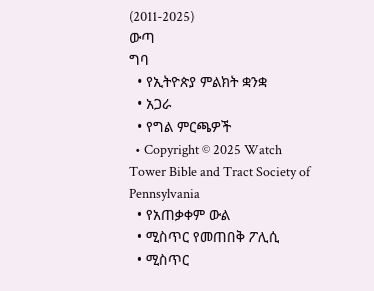(2011-2025)
ውጣ
ግባ
  • የኢትዮጵያ ምልክት ቋንቋ
  • አጋራ
  • የግል ምርጫዎች
  • Copyright © 2025 Watch Tower Bible and Tract Society of Pennsylvania
  • የአጠቃቀም ውል
  • ሚስጥር የመጠበቅ ፖሊሲ
  • ሚስጥር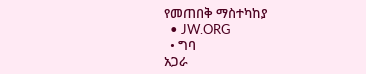የመጠበቅ ማስተካከያ
  • JW.ORG
  • ግባ
አጋራ